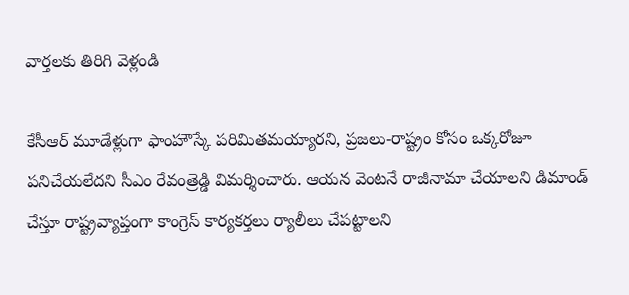వార్తలకు తిరిగి వెళ్లండి

కేసీఆర్ మూడేళ్లుగా ఫాంహౌస్కే పరిమితమయ్యారని, ప్రజలు-రాష్ట్రం కోసం ఒక్కరోజూ పనిచేయలేదని సీఎం రేవంత్రెడ్డి విమర్శించారు. ఆయన వెంటనే రాజీనామా చేయాలని డిమాండ్ చేస్తూ రాష్ట్రవ్యాప్తంగా కాంగ్రెస్ కార్యకర్తలు ర్యాలీలు చేపట్టాలని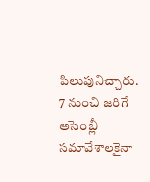పిలుపునిచ్చారు.
7 నుంచి జరిగే అసెంబ్లీ సమావేశాలకైనా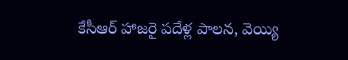కేసీఆర్ హాజరై పదేళ్ల పాలన, వెయ్యి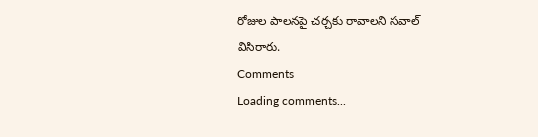రోజుల పాలనపై చర్చకు రావాలని సవాల్ విసిరారు.
Comments
Loading comments...